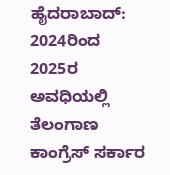ಹೈದರಾಬಾದ್: 2024ರಿಂದ 2025ರ ಅವಧಿಯಲ್ಲಿ ತೆಲಂಗಾಣ ಕಾಂಗ್ರೆಸ್ ಸರ್ಕಾರ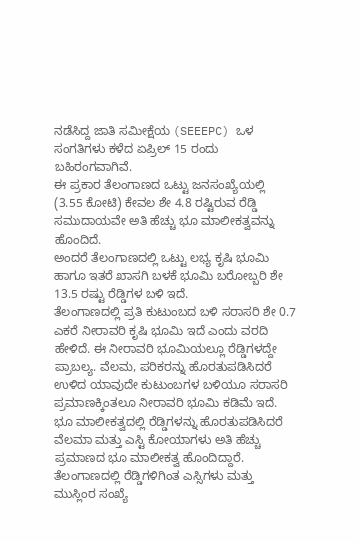ನಡೆಸಿದ್ದ ಜಾತಿ ಸಮೀಕ್ಷೆಯ (SEEEPC) ಒಳ ಸಂಗತಿಗಳು ಕಳೆದ ಏಪ್ರಿಲ್ 15 ರಂದು ಬಹಿರಂಗವಾಗಿವೆ.
ಈ ಪ್ರಕಾರ ತೆಲಂಗಾಣದ ಒಟ್ಟು ಜನಸಂಖ್ಯೆಯಲ್ಲಿ (3.55 ಕೋಟಿ) ಕೇವಲ ಶೇ 4.8 ರಷ್ಟಿರುವ ರೆಡ್ಡಿ ಸಮುದಾಯವೇ ಅತಿ ಹೆಚ್ಚು ಭೂ ಮಾಲೀಕತ್ವವನ್ನು ಹೊಂದಿದೆ.
ಅಂದರೆ ತೆಲಂಗಾಣದಲ್ಲಿ ಒಟ್ಟು ಲಭ್ಯ ಕೃಷಿ ಭೂಮಿ ಹಾಗೂ ಇತರೆ ಖಾಸಗಿ ಬಳಕೆ ಭೂಮಿ ಬರೋಬ್ಬರಿ ಶೇ 13.5 ರಷ್ಟು ರೆಡ್ಡಿಗಳ ಬಳಿ ಇದೆ.
ತೆಲಂಗಾಣದಲ್ಲಿ ಪ್ರತಿ ಕುಟುಂಬದ ಬಳಿ ಸರಾಸರಿ ಶೇ 0.7 ಎಕರೆ ನೀರಾವರಿ ಕೃಷಿ ಭೂಮಿ ಇದೆ ಎಂದು ವರದಿ ಹೇಳಿದೆ. ಈ ನೀರಾವರಿ ಭೂಮಿಯಲ್ಲೂ ರೆಡ್ಡಿಗಳದ್ದೇ ಪ್ರಾಬಲ್ಯ. ವೆಲಮ, ಪರಿಕರನ್ನು ಹೊರತುಪಡಿಸಿದರೆ ಉಳಿದ ಯಾವುದೇ ಕುಟುಂಬಗಳ ಬಳಿಯೂ ಸರಾಸರಿ ಪ್ರಮಾಣಕ್ಕಿಂತಲೂ ನೀರಾವರಿ ಭೂಮಿ ಕಡಿಮೆ ಇದೆ.
ಭೂ ಮಾಲೀಕತ್ವದಲ್ಲಿ ರೆಡ್ಡಿಗಳನ್ನು ಹೊರತುಪಡಿಸಿದರೆ ವೆಲಮಾ ಮತ್ತು ಎಸ್ಟಿ ಕೋಯಾಗಳು ಅತಿ ಹೆಚ್ಚು ಪ್ರಮಾಣದ ಭೂ ಮಾಲೀಕತ್ವ ಹೊಂದಿದ್ದಾರೆ.
ತೆಲಂಗಾಣದಲ್ಲಿ ರೆಡ್ಡಿಗಳಿಗಿಂತ ಎಸ್ಸಿಗಳು ಮತ್ತು ಮುಸ್ಲಿಂರ ಸಂಖ್ಯೆ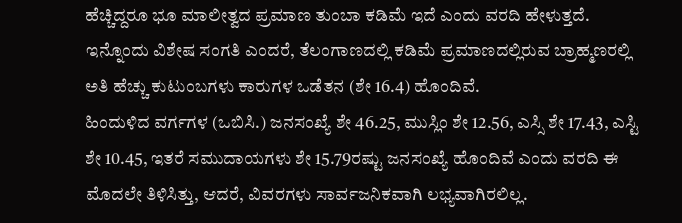ಹೆಚ್ಚಿದ್ದರೂ ಭೂ ಮಾಲೀತ್ವದ ಪ್ರಮಾಣ ತುಂಬಾ ಕಡಿಮೆ ಇದೆ ಎಂದು ವರದಿ ಹೇಳುತ್ತದೆ.
ಇನ್ನೊಂದು ವಿಶೇಷ ಸಂಗತಿ ಎಂದರೆ, ತೆಲಂಗಾಣದಲ್ಲಿ ಕಡಿಮೆ ಪ್ರಮಾಣದಲ್ಲಿರುವ ಬ್ರಾಹ್ಮಣರಲ್ಲಿ ಅತಿ ಹೆಚ್ಚು ಕುಟುಂಬಗಳು ಕಾರುಗಳ ಒಡೆತನ (ಶೇ 16.4) ಹೊಂದಿವೆ.
ಹಿಂದುಳಿದ ವರ್ಗಗಳ (ಒಬಿಸಿ.) ಜನಸಂಖ್ಯೆ ಶೇ 46.25, ಮುಸ್ಲಿಂ ಶೇ 12.56, ಎಸ್ಸಿ ಶೇ 17.43, ಎಸ್ಟಿ ಶೇ 10.45, ಇತರೆ ಸಮುದಾಯಗಳು ಶೇ 15.79ರಷ್ಟು ಜನಸಂಖ್ಯೆ ಹೊಂದಿವೆ ಎಂದು ವರದಿ ಈ ಮೊದಲೇ ತಿಳಿಸಿತ್ತು, ಆದರೆ, ವಿವರಗಳು ಸಾರ್ವಜನಿಕವಾಗಿ ಲಭ್ಯವಾಗಿರಲಿಲ್ಲ.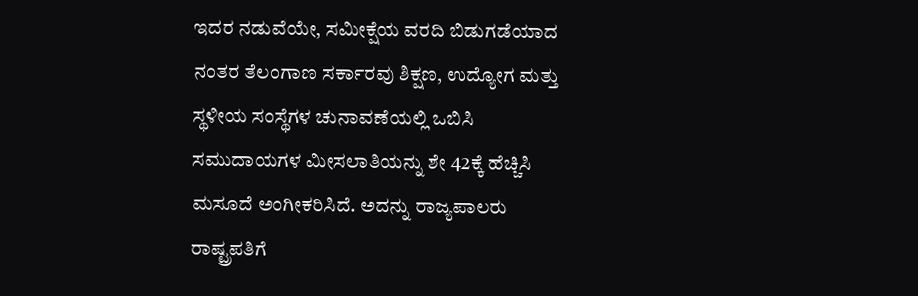ಇದರ ನಡುವೆಯೇ, ಸಮೀಕ್ಷೆಯ ವರದಿ ಬಿಡುಗಡೆಯಾದ ನಂತರ ತೆಲಂಗಾಣ ಸರ್ಕಾರವು ಶಿಕ್ಷಣ, ಉದ್ಯೋಗ ಮತ್ತು ಸ್ಥಳೀಯ ಸಂಸ್ಥೆಗಳ ಚುನಾವಣೆಯಲ್ಲಿ ಒಬಿಸಿ ಸಮುದಾಯಗಳ ಮೀಸಲಾತಿಯನ್ನು ಶೇ 42ಕ್ಕೆ ಹೆಚ್ಚಿಸಿ ಮಸೂದೆ ಅಂಗೀಕರಿಸಿದೆ. ಅದನ್ನು ರಾಜ್ಯಪಾಲರು ರಾಷ್ಟ್ರಪತಿಗೆ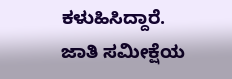ಕಳುಹಿಸಿದ್ದಾರೆ.
ಜಾತಿ ಸಮೀಕ್ಷೆಯ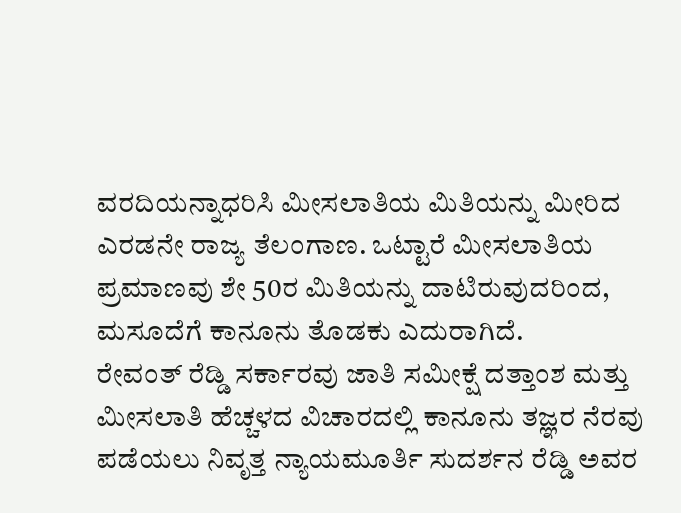ವರದಿಯನ್ನಾಧರಿಸಿ ಮೀಸಲಾತಿಯ ಮಿತಿಯನ್ನು ಮೀರಿದ ಎರಡನೇ ರಾಜ್ಯ ತೆಲಂಗಾಣ. ಒಟ್ಟಾರೆ ಮೀಸಲಾತಿಯ ಪ್ರಮಾಣವು ಶೇ 50ರ ಮಿತಿಯನ್ನು ದಾಟಿರುವುದರಿಂದ, ಮಸೂದೆಗೆ ಕಾನೂನು ತೊಡಕು ಎದುರಾಗಿದೆ.
ರೇವಂತ್ ರೆಡ್ಡಿ ಸರ್ಕಾರವು ಜಾತಿ ಸಮೀಕ್ಷೆ ದತ್ತಾಂಶ ಮತ್ತು ಮೀಸಲಾತಿ ಹೆಚ್ಚಳದ ವಿಚಾರದಲ್ಲಿ ಕಾನೂನು ತಜ್ಞರ ನೆರವು ಪಡೆಯಲು ನಿವೃತ್ತ ನ್ಯಾಯಮೂರ್ತಿ ಸುದರ್ಶನ ರೆಡ್ಡಿ ಅವರ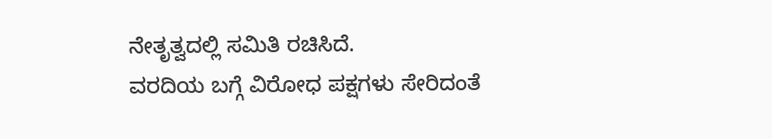ನೇತೃತ್ವದಲ್ಲಿ ಸಮಿತಿ ರಚಿಸಿದೆ.
ವರದಿಯ ಬಗ್ಗೆ ವಿರೋಧ ಪಕ್ಷಗಳು ಸೇರಿದಂತೆ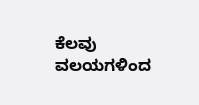ಕೆಲವು ವಲಯಗಳಿಂದ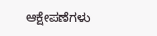ಆಕ್ಷೇಪಣೆಗಳು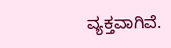ವ್ಯಕ್ತವಾಗಿವೆ.